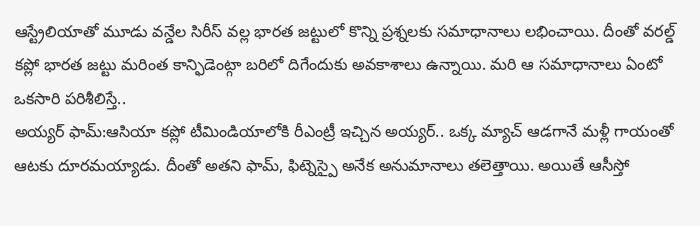ఆస్ట్రేలియాతో మూడు వన్డేల సిరీస్ వల్ల భారత జట్టులో కొన్ని ప్రశ్నలకు సమాధానాలు లభించాయి. దీంతో వరల్డ్ కప్లో భారత జట్టు మరింత కాన్ఫిడెంట్గా బరిలో దిగేందుకు అవకాశాలు ఉన్నాయి. మరి ఆ సమాధానాలు ఏంటో ఒకసారి పరిశీలిస్తే..
అయ్యర్ ఫామ్:ఆసియా కప్లో టీమిండియాలోకి రీఎంట్రీ ఇచ్చిన అయ్యర్.. ఒక్క మ్యాచ్ ఆడగానే మళ్లీ గాయంతో ఆటకు దూరమయ్యాడు. దీంతో అతని ఫామ్, ఫిట్నెస్పై అనేక అనుమానాలు తలెత్తాయి. అయితే ఆసీస్తో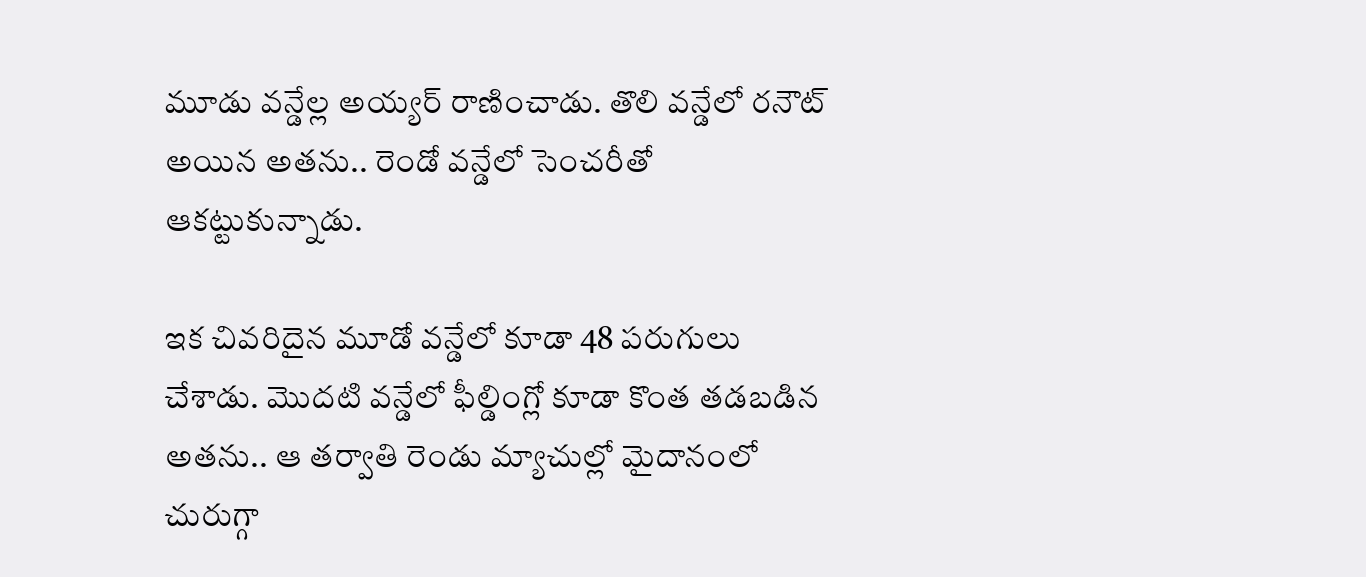మూడు వన్డేల్ల అయ్యర్ రాణించాడు. తొలి వన్డేలో రనౌట్ అయిన అతను.. రెండో వన్డేలో సెంచరీతో ఆకట్టుకున్నాడు.

ఇక చివరిదైన మూడో వన్డేలో కూడా 48 పరుగులు చేశాడు. మొదటి వన్డేలో ఫీల్డింగ్లో కూడా కొంత తడబడిన అతను.. ఆ తర్వాతి రెండు మ్యాచుల్లో మైదానంలో చురుగ్గా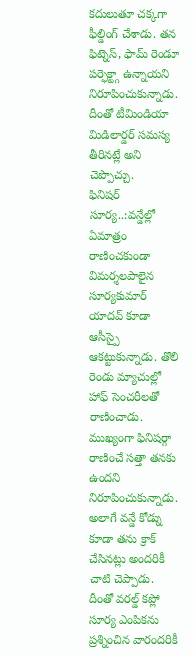కదులుతూ చక్కగా ఫీల్డింగ్ చేశాడు. తన ఫిట్నెస్, ఫామ్ రెండూ పర్ఫెక్ట్గా ఉన్నాయని నిరూపించుకున్నాడు. దీంతో టీమిండియా మిడిలార్డర్ సమస్య తీరినట్లే అని చెప్పొచ్చు.
ఫినిషర్ సూర్య..:వన్డేల్లో ఏమాత్రం రాణించకుండా విమర్శలపాలైన సూర్యకుమార్ యాదవ్ కూడా ఆసీస్పై ఆకట్టుకున్నాడు. తొలి రెండు మ్యాచుల్లో హాఫ్ సెంచరీలతో రాణించాడు. ముఖ్యంగా ఫినిషర్గా రాణించే సత్తా తనకు ఉందని నిరూపించుకున్నాడు. అలాగే వన్డే కోడ్ను కూడా తను క్రాక్ చేసినట్లు అందరికీ చాటి చెప్పాడు.
దీంతో వరల్డ్ కప్లో సూర్య ఎంపికను ప్రశ్నించిన వారందరికీ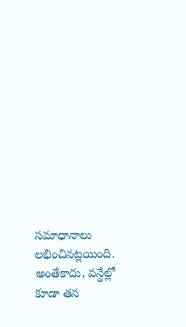సమాధానాలు లభించినట్లయింది. అంతేకాదు, వన్డేల్లో కూడా తన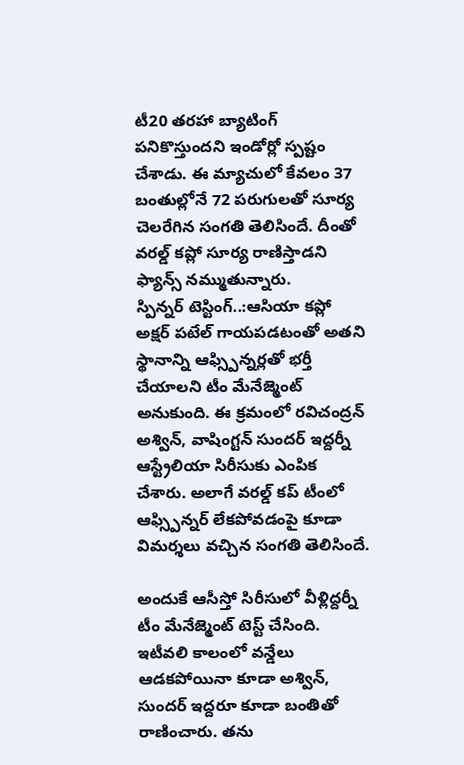టీ20 తరహా బ్యాటింగ్ పనికొస్తుందని ఇండోర్లో స్పష్టం చేశాడు. ఈ మ్యాచులో కేవలం 37 బంతుల్లోనే 72 పరుగులతో సూర్య చెలరేగిన సంగతి తెలిసిందే. దీంతో వరల్డ్ కప్లో సూర్య రాణిస్తాడని ఫ్యాన్స్ నమ్ముతున్నారు.
స్పిన్నర్ టెస్టింగ్..:ఆసియా కప్లో అక్షర్ పటేల్ గాయపడటంతో అతని స్థానాన్ని ఆఫ్స్పిన్నర్లతో భర్తీ చేయాలని టీం మేనేజ్మెంట్ అనుకుంది. ఈ క్రమంలో రవిచంద్రన్ అశ్విన్, వాషింగ్టన్ సుందర్ ఇద్దర్నీ ఆస్ట్రేలియా సిరీసుకు ఎంపిక చేశారు. అలాగే వరల్డ్ కప్ టీంలో ఆఫ్స్పిన్నర్ లేకపోవడంపై కూడా విమర్శలు వచ్చిన సంగతి తెలిసిందే.

అందుకే ఆసీస్తో సిరీసులో వీళ్లిద్దర్నీ టీం మేనేజ్మెంట్ టెస్ట్ చేసింది. ఇటీవలి కాలంలో వన్డేలు ఆడకపోయినా కూడా అశ్విన్, సుందర్ ఇద్దరూ కూడా బంతితో రాణించారు. తను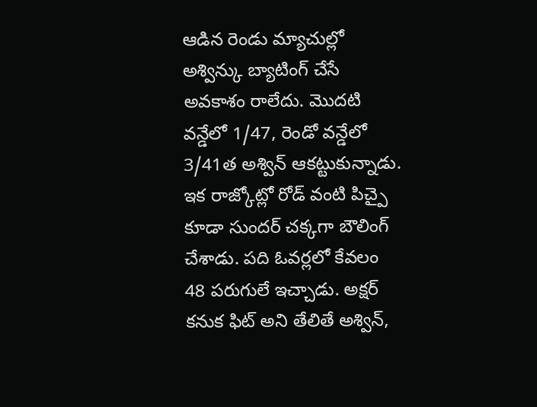ఆడిన రెండు మ్యాచుల్లో అశ్విన్కు బ్యాటింగ్ చేసే అవకాశం రాలేదు. మొదటి వన్డేలో 1/47, రెండో వన్డేలో 3/41త అశ్విన్ ఆకట్టుకున్నాడు.
ఇక రాజ్కోట్లో రోడ్ వంటి పిచ్పై కూడా సుందర్ చక్కగా బౌలింగ్ చేశాడు. పది ఓవర్లలో కేవలం 48 పరుగులే ఇచ్చాడు. అక్షర్ కనుక ఫిట్ అని తేలితే అశ్విన్,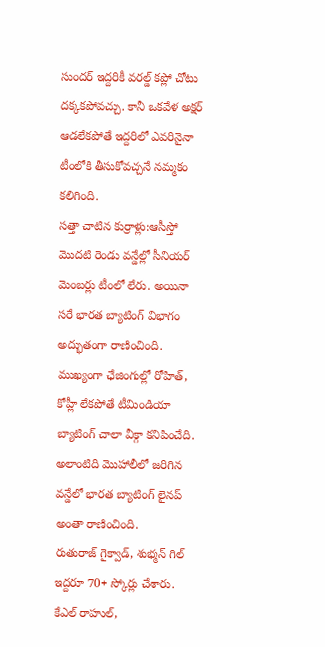సుందర్ ఇద్దరికీ వరల్డ్ కప్లో చోటు దక్కకపోవచ్చు. కానీ ఒకవేళ అక్షర్ ఆడలేకపోతే ఇద్దరిలో ఎవరినైనా టీంలోకి తీసుకోవచ్చనే నమ్మకం కలిగింది.
సత్తా చాటిన కుర్రాళ్లు:ఆసీస్తో మొదటి రెండు వన్డేల్లో సీనియర్ మెంబర్లు టీంలో లేరు. అయినా సరే భారత బ్యాటింగ్ విభాగం అద్భుతంగా రాణించింది. ముఖ్యంగా ఛేజింగుల్లో రోహిత్, కోహ్లీ లేకపోతే టీమిండియా బ్యాటింగ్ చాలా వీక్గా కనిపించేది. అలాంటిది మొహాలీలో జరిగిన వన్డేలో భారత బ్యాటింగ్ లైనప్ అంతా రాణించింది.
రుతురాజ్ గైక్వాడ్, శుభ్మన్ గిల్ ఇద్దరూ 70+ స్కోర్లు చేశారు. కేఎల్ రాహుల్,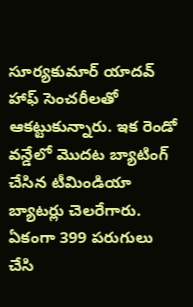సూర్యకుమార్ యాదవ్ హాఫ్ సెంచరీలతో ఆకట్టుకున్నారు. ఇక రెండో వన్డేలో మొదట బ్యాటింగ్ చేసిన టీమిండియా బ్యాటర్లు చెలరేగారు. ఏకంగా 399 పరుగులు చేసి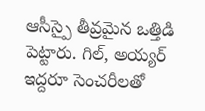ఆసీస్పై తీవ్రమైన ఒత్తిడి పెట్టారు. గిల్, అయ్యర్ ఇద్దరూ సెంచరీలతో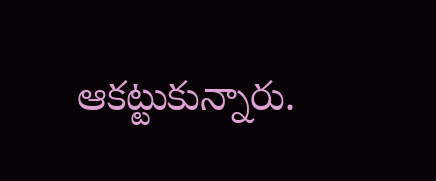ఆకట్టుకున్నారు.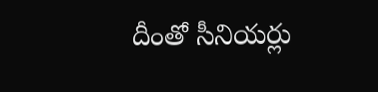దీంతో సీనియర్లు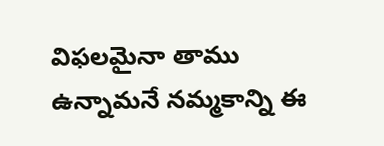విఫలమైనా తాము ఉన్నామనే నమ్మకాన్ని ఈ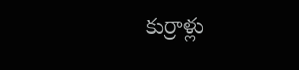కుర్రాళ్లు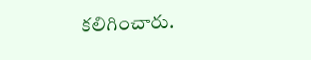కలిగించారు.